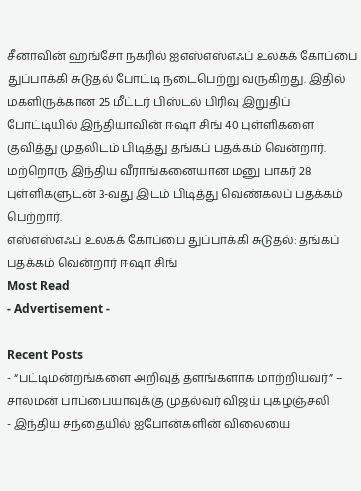சீனாவின் ஹங்சோ நகரில் ஐஎஸ்எஸ்எஃப் உலகக் கோப்பை துப்பாக்கி சுடுதல் போட்டி நடைபெற்று வருகிறது. இதில் மகளிருக்கான 25 மீட்டர் பிஸ்டல் பிரிவு இறுதிப் போட்டியில் இந்தியாவின் ஈஷா சிங் 40 புள்ளிகளை குவித்து முதலிடம் பிடித்து தங்கப் பதக்கம் வென்றார். மற்றொரு இந்திய வீராங்கனையான மனு பாகர் 28 புள்ளிகளுடன் 3-வது இடம் பிடித்து வெண்கலப் பதக்கம் பெற்றார்.
எஸ்எஸ்எஃப் உலகக் கோப்பை துப்பாக்கி சுடுதல்: தங்கப் பதக்கம் வென்றார் ஈஷா சிங்
Most Read
- Advertisement -

Recent Posts
- “பட்டிமன்றங்களை அறிவுத் தளங்களாக மாற்றியவர்” – சாலமன் பாப்பையாவுக்கு முதல்வர் விஜய் புகழஞ்சலி
- இந்திய சந்தையில் ஐபோன்களின் விலையை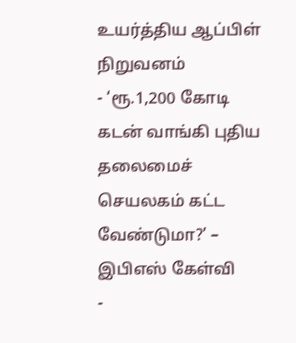உயர்த்திய ஆப்பிள் நிறுவனம்
- ‘ரூ.1,200 கோடி கடன் வாங்கி புதிய தலைமைச் செயலகம் கட்ட வேண்டுமா?’ – இபிஎஸ் கேள்வி
-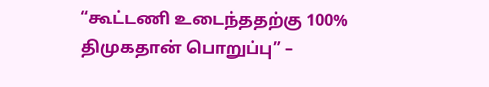“கூட்டணி உடைந்ததற்கு 100% திமுகதான் பொறுப்பு” –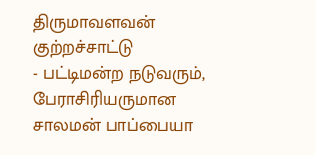திருமாவளவன் குற்றச்சாட்டு
- பட்டிமன்ற நடுவரும், பேராசிரியருமான சாலமன் பாப்பையா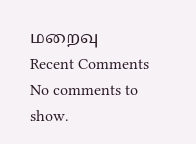மறைவு
Recent Comments
No comments to show.